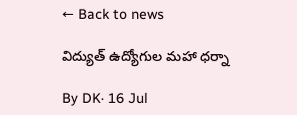← Back to news

విద్యుత్ ఉద్యోగుల మహా ధర్నా

By DK· 16 Jul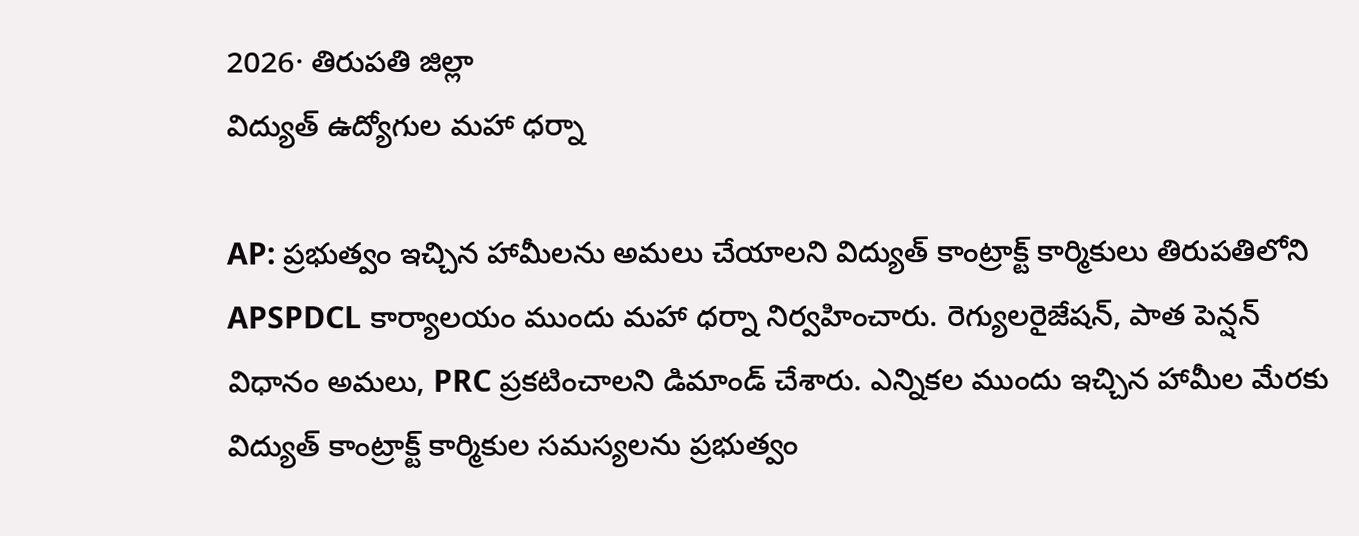2026· తిరుపతి జిల్లా
విద్యుత్ ఉద్యోగుల మహా ధర్నా

AP: ప్రభుత్వం ఇచ్చిన హామీలను అమలు చేయాలని విద్యుత్ కాంట్రాక్ట్ కార్మికులు తిరుపతిలోని APSPDCL కార్యాలయం ముందు మహా ధర్నా నిర్వహించారు. రెగ్యులరైజేషన్, పాత పెన్షన్ విధానం అమలు, PRC ప్రకటించాలని డిమాండ్ చేశారు. ఎన్నికల ముందు ఇచ్చిన హామీల మేరకు విద్యుత్ కాంట్రాక్ట్ కార్మికుల సమస్యలను ప్రభుత్వం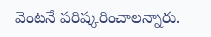వెంటనే పరిష్కరించాలన్నారు.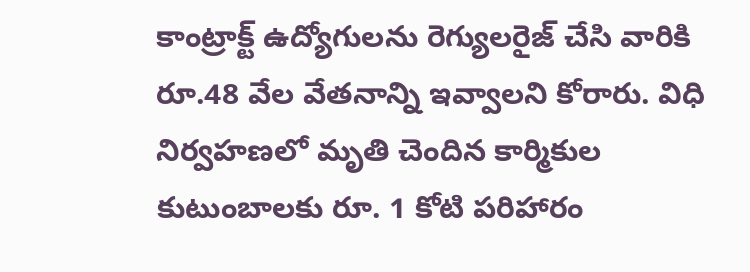కాంట్రాక్ట్ ఉద్యోగులను రెగ్యులరైజ్ చేసి వారికి రూ.48 వేల వేతనాన్ని ఇవ్వాలని కోరారు. విధి నిర్వహణలో మృతి చెందిన కార్మికుల కుటుంబాలకు రూ. 1 కోటి పరిహారం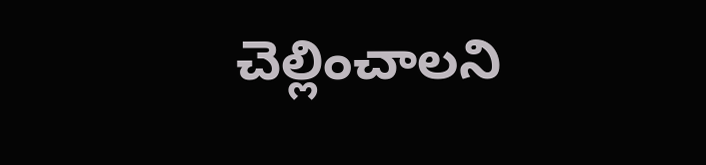చెల్లించాలని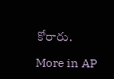కోరారు.

More in AP